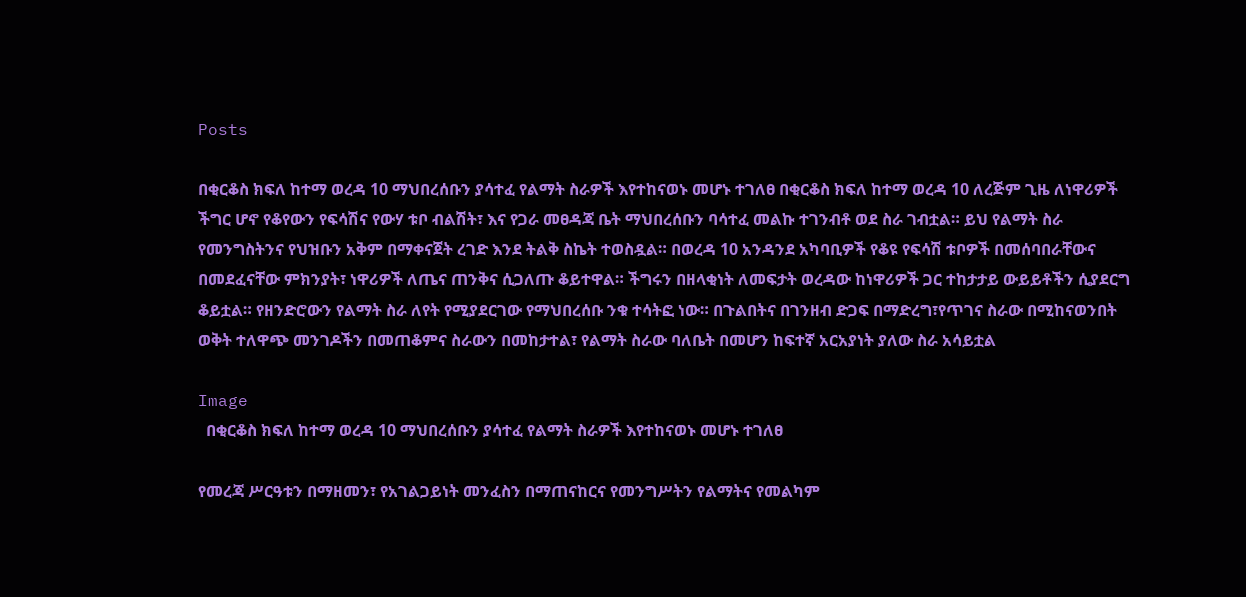Posts

በቂርቆስ ክፍለ ከተማ ወረዳ 10 ማህበረሰቡን ያሳተፈ የልማት ስራዎች እየተከናወኑ መሆኑ ተገለፀ በቂርቆስ ክፍለ ከተማ ወረዳ 10 ለረጅም ጊዜ ለነዋሪዎች ችግር ሆኖ የቆየውን የፍሳሽና የውሃ ቱቦ ብልሽት፣ እና የጋራ መፀዳጃ ቤት ማህበረሰቡን ባሳተፈ መልኩ ተገንብቶ ወደ ስራ ገብቷል። ይህ የልማት ስራ የመንግስትንና የህዝቡን አቅም በማቀናጀት ረገድ እንደ ትልቅ ስኬት ተወስዷል። በወረዳ 10 አንዳንደ አካባቢዎች የቆዩ የፍሳሽ ቱቦዎች በመሰባበራቸውና በመደፈናቸው ምክንያት፣ ነዋሪዎች ለጤና ጠንቅና ሲጋለጡ ቆይተዋል። ችግሩን በዘላቂነት ለመፍታት ወረዳው ከነዋሪዎች ጋር ተከታታይ ውይይቶችን ሲያደርግ ቆይቷል። የዘንድሮውን የልማት ስራ ለየት የሚያደርገው የማህበረሰቡ ንቁ ተሳትፎ ነው። በጉልበትና በገንዘብ ድጋፍ በማድረግ፣የጥገና ስራው በሚከናወንበት ወቅት ተለዋጭ መንገዶችን በመጠቆምና ስራውን በመከታተል፣ የልማት ስራው ባለቤት በመሆን ከፍተኛ አርአያነት ያለው ስራ አሳይቷል

Image
  በቂርቆስ ክፍለ ከተማ ወረዳ 10 ማህበረሰቡን ያሳተፈ የልማት ስራዎች እየተከናወኑ መሆኑ ተገለፀ

የመረጃ ሥርዓቱን በማዘመን፣ የአገልጋይነት መንፈስን በማጠናከርና የመንግሥትን የልማትና የመልካም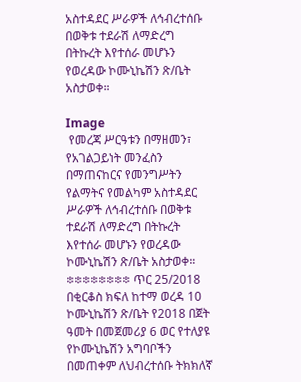አስተዳደር ሥራዎች ለኅብረተሰቡ በወቅቱ ተደራሽ ለማድረግ በትኩረት እየተሰራ መሆኑን የወረዳው ኮሙኒኬሽን ጽ/ቤት አስታወቀ።

Image
 የመረጃ ሥርዓቱን በማዘመን፣ የአገልጋይነት መንፈስን በማጠናከርና የመንግሥትን የልማትና የመልካም አስተዳደር ሥራዎች ለኅብረተሰቡ በወቅቱ ተደራሽ ለማድረግ በትኩረት እየተሰራ መሆኑን የወረዳው ኮሙኒኬሽን ጽ/ቤት አስታወቀ። ፨፨፨፨፨፨፨፨ ጥር 25/2018 በቂርቆስ ክፍለ ከተማ ወረዳ 10 ኮሙኒኬሽን ጽ/ቤት የ2018 በጀት ዓመት በመጀመሪያ 6 ወር የተለያዩ የኮሙኒኬሽን አግባቦችን በመጠቀም ለህብረተሰቡ ትክክለኛ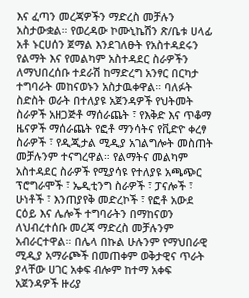እና ፈጣን መረጃዎችን ማድረስ መቻሉን አስታውቋል። የወረዳው ኮሙኒኬሽን ጽ/ቤቱ ሀላፊ አቶ ኑርሀሰን ጀማል እንደገለፁት የአስተዳደሩን የልማት እና የመልካም አስተዳደር ስራዎችን ለማህበረሰቡ ተደራሽ ከማድረግ አንፃር በርካታ ተግባራት መከናወኑን አስታዉቀዋል። ባለፉት ስድስት ወራት በተለያዩ አጀንዳዎች የህትመት ስራዎች አዘጋጅቶ ማሰራጨት ፣ የእቅድ እና ጥቆማ ዜናዎች ማሰራጨት የፎቶ ማንሳትና የቪድዮ ቀረፃ ስራዎች ፣ የዲጂታል ሚዲያ አገልግሎት መስጠት መቻሉንም ተናግረዋል። የልማትና መልካም አስተዳደር ስራዎች የሚያሳዩ የተለያዩ አጫጭር ፕሮግራሞች ፣ ኤዲቲንግ ስራዎች ፣ ፓናሎች ፣ ሁነቶች ፣ እንጠያየቅ መድረኮች ፣ የፎቶ አውደ ርዕይ እና ሌሎች ተግባራትን በማከናወን ለህብረተሰቡ መረጃ ማድረስ መቻሉንም አብራርተዋል። በሌላ በኩል ሁሉንም የማህበራዊ ሚዲያ አማራጮች በመጠቀም ወቅታዊና ጥራት ያላቸው ሀገር አቀፍ ብሎም ከተማ አቀፍ አጀንዳዎች ዙሪያ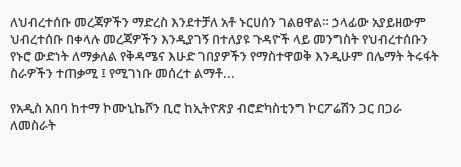ለህብረተሰቡ መረጃዎችን ማድረስ እንደተቻለ አቶ ኑርሀሰን ገልፀዋል። ኃላፊው አያይዘውም ህብረተሰቡ በቀላሉ መረጃዎችን እንዲያገኝ በተለያዩ ጉዳዮች ላይ መንግስት የህብረተሰቡን የኑሮ ውድነት ለማቃለል የቅዳሜና እሁድ ገበያዎችን የማስተዋወቅ እንዲሁም በሌማት ትሩፋት ስራዎችን ተጠቃሚ ፤ የሚገነቡ መሰረተ ልማቶ...

የአዲስ አበባ ከተማ ኮሙኒኬሾን ቢሮ ከኢትዮጽያ ብሮድካስቲንግ ኮርፖሬሽን ጋር በጋራ ለመስራት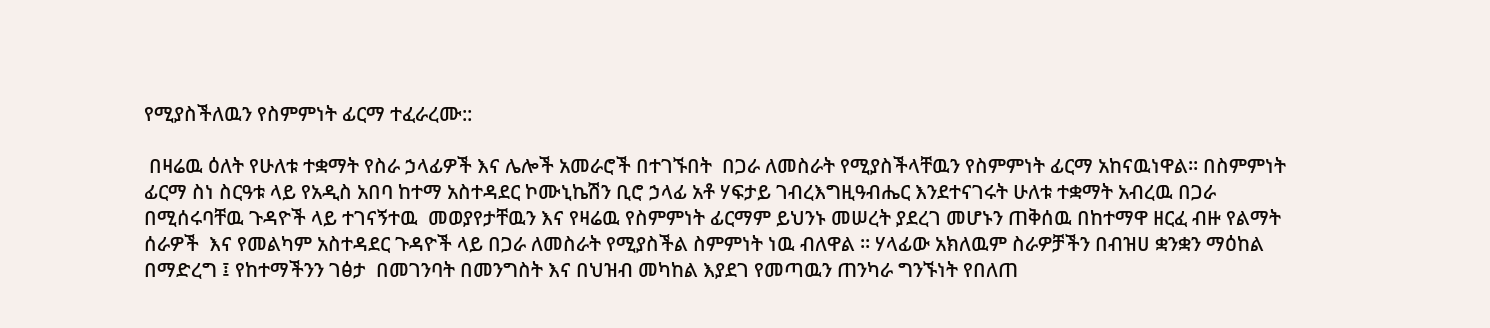የሚያስችለዉን የስምምነት ፊርማ ተፈራረሙ::

 በዛሬዉ ዕለት የሁለቱ ተቋማት የስራ ኃላፊዎች እና ሌሎች አመራሮች በተገኙበት  በጋራ ለመስራት የሚያስችላቸዉን የስምምነት ፊርማ አከናዉነዋል። በስምምነት ፊርማ ስነ ስርዓቱ ላይ የአዲስ አበባ ከተማ አስተዳደር ኮሙኒኬሽን ቢሮ ኃላፊ አቶ ሃፍታይ ገብረእግዚዓብሔር እንደተናገሩት ሁለቱ ተቋማት አብረዉ በጋራ በሚሰሩባቸዉ ጉዳዮች ላይ ተገናኝተዉ  መወያየታቸዉን እና የዛሬዉ የስምምነት ፊርማም ይህንኑ መሠረት ያደረገ መሆኑን ጠቅሰዉ በከተማዋ ዘርፈ ብዙ የልማት ሰራዎች  እና የመልካም አስተዳደር ጉዳዮች ላይ በጋራ ለመስራት የሚያስችል ስምምነት ነዉ ብለዋል ። ሃላፊው አክለዉም ስራዎቻችን በብዝሀ ቋንቋን ማዕከል በማድረግ ፤ የከተማችንን ገፅታ  በመገንባት በመንግስት እና በህዝብ መካከል እያደገ የመጣዉን ጠንካራ ግንኙነት የበለጠ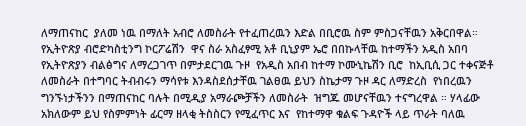ለማጠናከር  ያለመ ነዉ በማለት አብሮ ለመስራት የተፈጠረዉን እድል በቢሮዉ ስም ምስጋናቸዉን አቅርበዋል።  የኢትዮጽያ ብሮድካስቲንግ ኮርፖሬሽን  ዋና ስራ አስፈፃሚ አቶ ቢኒያም ኤሮ በበኩላቸዉ ከተማችን አዲስ አበባ የኢትዮጽያን ብልፅግና ለማረጋገጥ በምታደርገዉ ጉዞ  የአዲስ አበብ ከተማ ኮሙኒኬሽን ቢሮ  ከኢቢሲ ጋር ተቀናጅቶ ለመስራት በተግባር ትብብሩን ማሳየቱ እንዳስደሰታቸዉ ገልፀዉ ይህን ስኬታማ ጉዞ ዳር ለማድረስ  የነበረዉን ግንኙነታችንን በማጠናከር ባሉት በሚዲያ አማራጮቻችን ለመስራት  ዝግጁ መሆናቸዉን ተናግረዋል ። ሃላፊው አክለውም ይህ የስምምነት ፊርማ ዘላቂ ትስስርን የሚፈጥር እና  የከተማዋ ቁልፍ ጉዳዮች ላይ ጥራት ባለዉ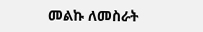መልኩ ለመስራት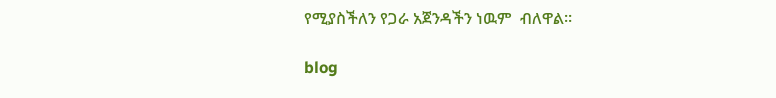የሚያስችለን የጋራ አጀንዳችን ነዉም  ብለዋል።

blog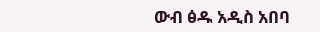ውብ ፅዱ አዲስ አበባ